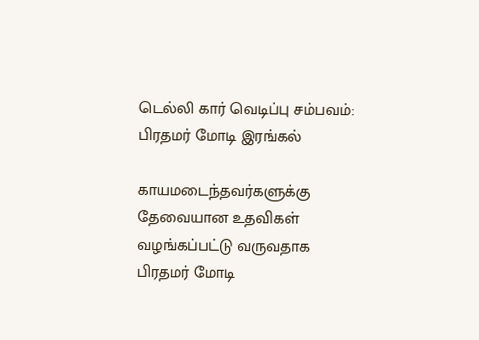டெல்லி கார் வெடிப்பு சம்பவம்: பிரதமர் மோடி இரங்கல்

காயமடைந்தவர்களுக்கு தேவையான உதவிகள் வழங்கப்பட்டு வருவதாக பிரதமர் மோடி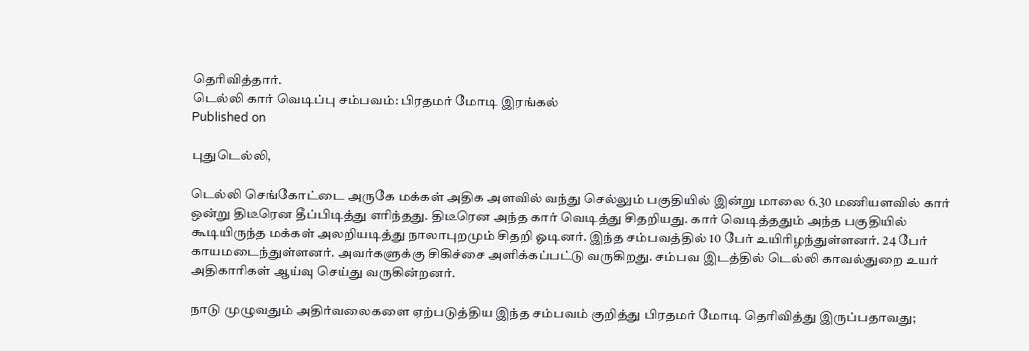தெரிவித்தார்.
டெல்லி கார் வெடிப்பு சம்பவம்: பிரதமர் மோடி இரங்கல்
Published on

புதுடெல்லி,

டெல்லி செங்கோட்டை அருகே மக்கள் அதிக அளவில் வந்து செல்லும் பகுதியில் இன்று மாலை 6.30 மணியளவில் கார் ஒன்று திடீரென தீப்பிடித்து எரிந்தது. திடீரென அந்த கார் வெடித்து சிதறியது. கார் வெடித்ததும் அந்த பகுதியில் கூடியிருந்த மக்கள் அலறியடித்து நாலாபுறமும் சிதறி ஓடினர். இந்த சம்பவத்தில் 10 பேர் உயிரிழந்துள்ளனர். 24 பேர் காயமடைந்துள்ளனர். அவர்களுக்கு சிகிச்சை அளிக்கப்பட்டு வருகிறது. சம்பவ இடத்தில் டெல்லி காவல்துறை உயர் அதிகாரிகள் ஆய்வு செய்து வருகின்றனர்.

நாடு முழுவதும் அதிர்வலைகளை ஏற்படுத்திய இந்த சம்பவம் குறித்து பிரதமர் மோடி தெரிவித்து இருப்பதாவது;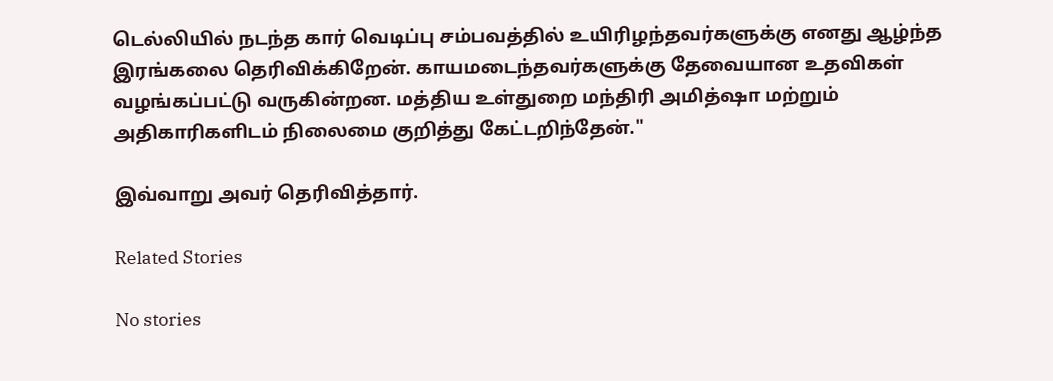டெல்லியில் நடந்த கார் வெடிப்பு சம்பவத்தில் உயிரிழந்தவர்களுக்கு எனது ஆழ்ந்த இரங்கலை தெரிவிக்கிறேன். காயமடைந்தவர்களுக்கு தேவையான உதவிகள் வழங்கப்பட்டு வருகின்றன. மத்திய உள்துறை மந்திரி அமித்ஷா மற்றும் அதிகாரிகளிடம் நிலைமை குறித்து கேட்டறிந்தேன்."

இவ்வாறு அவர் தெரிவித்தார்.

Related Stories

No stories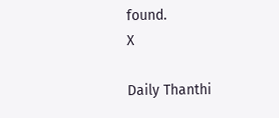found.
X

Daily Thanthi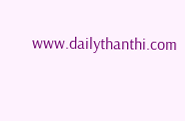www.dailythanthi.com